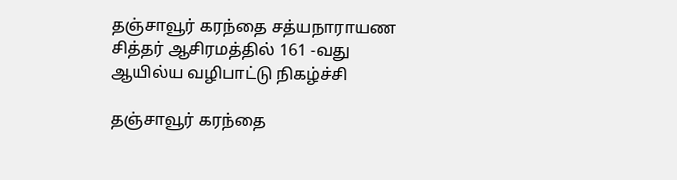தஞ்சாவூர் கரந்தை சத்யநாராயண சித்தர் ஆசிரமத்தில் 161 -வது ஆயில்ய வழிபாட்டு நிகழ்ச்சி

தஞ்சாவூர் கரந்தை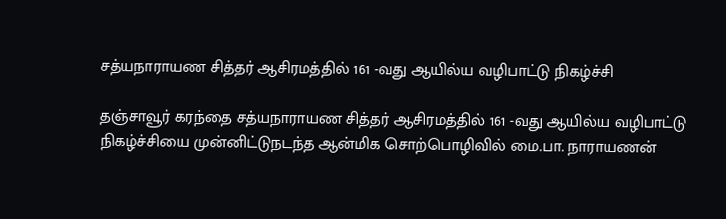சத்யநாராயண சித்தர் ஆசிரமத்தில் 161 -வது ஆயில்ய வழிபாட்டு நிகழ்ச்சி

தஞ்சாவூர் கரந்தை சத்யநாராயண சித்தர் ஆசிரமத்தில் 161 -வது ஆயில்ய வழிபாட்டு நிகழ்ச்சியை முன்னிட்டுநடந்த ஆன்மிக சொற்பொழிவில் மை.பா. நாராயணன்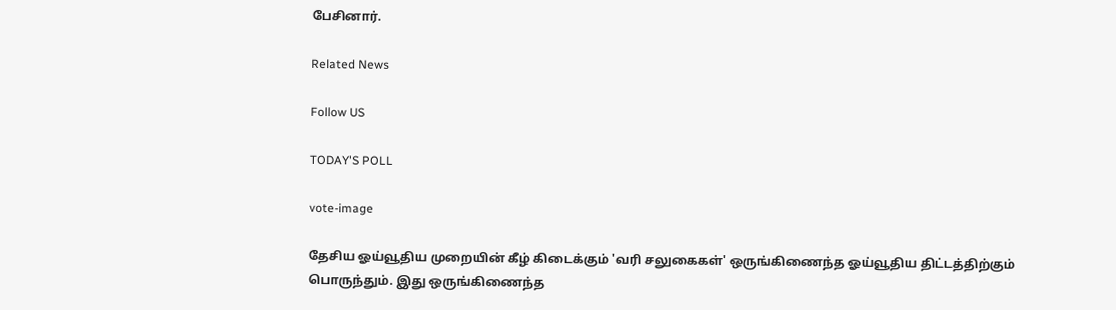பேசினார்.

Related News

Follow US

TODAY'S POLL

vote-image

தேசிய ஓய்வூதிய முறையின் கீழ் கிடைக்கும் 'வரி சலுகைகள்' ஒருங்கிணைந்த ஓய்வூதிய திட்டத்திற்கும் பொருந்தும். இது ஒருங்கிணைந்த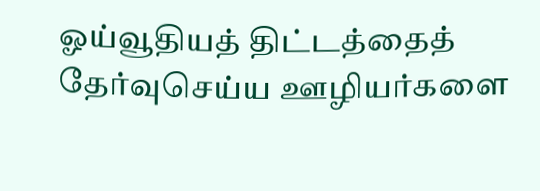ஓய்வூதியத் திட்டத்தைத் தேர்வுசெய்ய ஊழியர்களை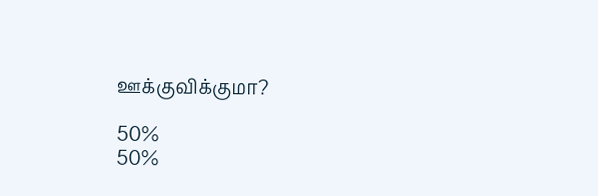ஊக்குவிக்குமா?

50%
50%